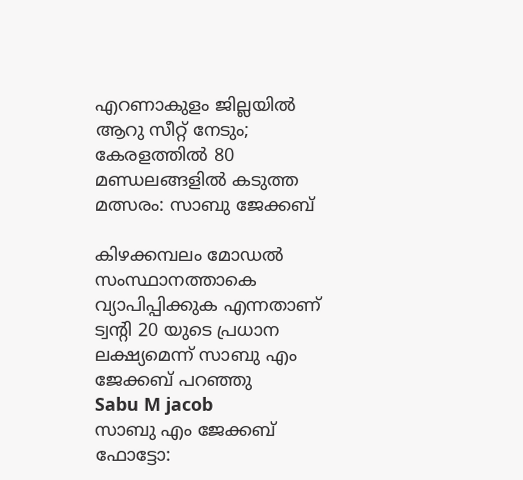എറണാകുളം ജില്ലയില്‍ ആറു സീറ്റ് നേടും; കേരളത്തില്‍ 80 മണ്ഡലങ്ങളില്‍ കടുത്ത മത്സരം: സാബു ജേക്കബ്

കിഴക്കമ്പലം മോഡല്‍ സംസ്ഥാനത്താകെ വ്യാപിപ്പിക്കുക എന്നതാണ് ട്വന്റി 20 യുടെ പ്രധാന ലക്ഷ്യമെന്ന് സാബു എം ജേക്കബ് പറഞ്ഞു
Sabu M jacob
സാബു എം ജേക്കബ് ഫോട്ടോ: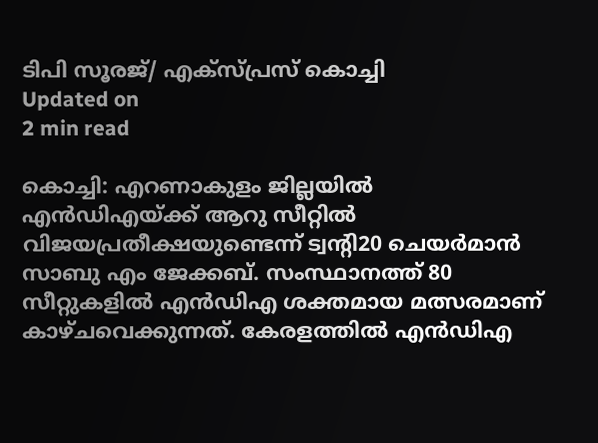ടിപി സൂരജ്/ എക്സ്പ്രസ് കൊച്ചി
Updated on
2 min read

കൊച്ചി: എറണാകുളം ജില്ലയില്‍ എന്‍ഡിഎയ്ക്ക് ആറു സീറ്റില്‍ വിജയപ്രതീക്ഷയുണ്ടെന്ന് ട്വന്റി20 ചെയര്‍മാന്‍ സാബു എം ജേക്കബ്. സംസ്ഥാനത്ത് 80 സീറ്റുകളില്‍ എന്‍ഡിഎ ശക്തമായ മത്സരമാണ് കാഴ്ചവെക്കുന്നത്. കേരളത്തില്‍ എന്‍ഡിഎ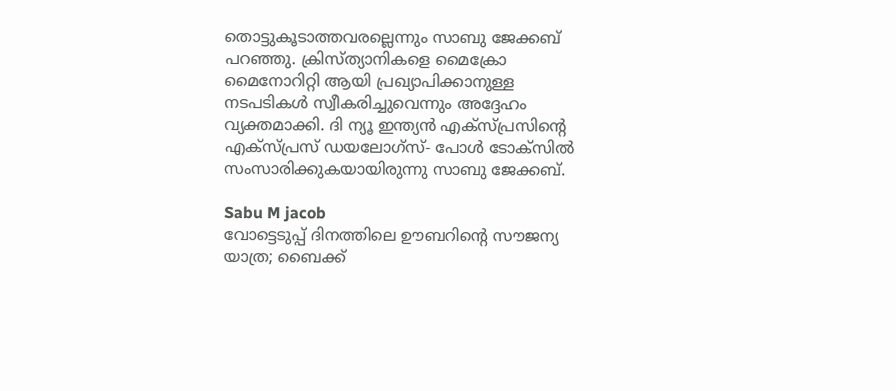തൊട്ടുകൂടാത്തവരല്ലെന്നും സാബു ജേക്കബ് പറഞ്ഞു. ക്രിസ്ത്യാനികളെ മൈക്രോ മൈനോറിറ്റി ആയി പ്രഖ്യാപിക്കാനുള്ള നടപടികള്‍ സ്വീകരിച്ചുവെന്നും അദ്ദേഹം വ്യക്തമാക്കി. ദി ന്യൂ ഇന്ത്യന്‍ എക്‌സ്പ്രസിന്റെ എക്‌സ്പ്രസ് ഡയലോഗ്‌സ്- പോള്‍ ടോക്‌സില്‍ സംസാരിക്കുകയായിരുന്നു സാബു ജേക്കബ്.

Sabu M jacob
വോട്ടെടുപ്പ് ദിനത്തിലെ ഊബറിന്റെ സൗജന്യ യാത്ര; ബൈക്ക്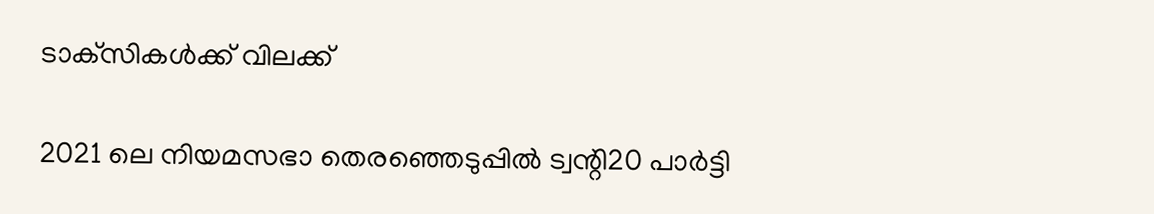ടാക്‌സികള്‍ക്ക് വിലക്ക്

2021 ലെ നിയമസഭാ തെരഞ്ഞെടുപ്പില്‍ ട്വന്റി20 പാര്‍ട്ടി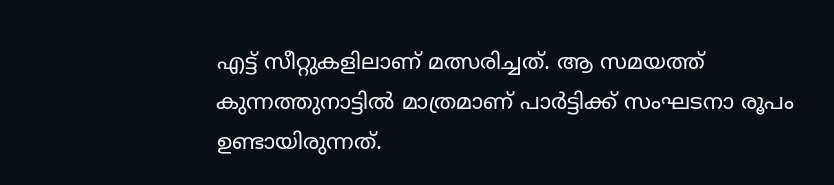എട്ട് സീറ്റുകളിലാണ് മത്സരിച്ചത്. ആ സമയത്ത് കുന്നത്തുനാട്ടില്‍ മാത്രമാണ് പാര്‍ട്ടിക്ക് സംഘടനാ രൂപം ഉണ്ടായിരുന്നത്.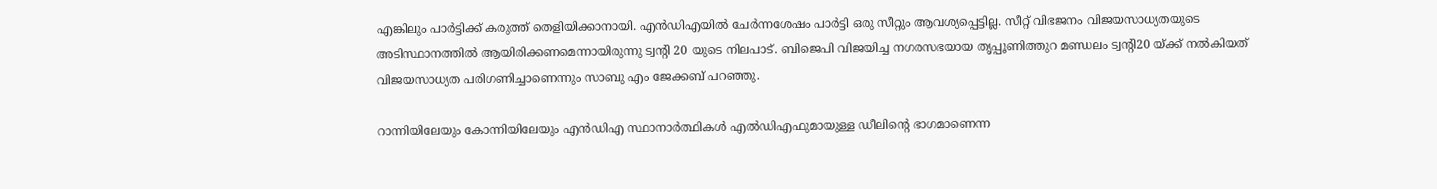എങ്കിലും പാര്‍ട്ടിക്ക് കരുത്ത് തെളിയിക്കാനായി. എന്‍ഡിഎയില്‍ ചേര്‍ന്നശേഷം പാര്‍ട്ടി ഒരു സീറ്റും ആവശ്യപ്പെട്ടില്ല. സീറ്റ് വിഭജനം വിജയസാധ്യതയുടെ അടിസ്ഥാനത്തിൽ ആയിരിക്കണമെന്നായിരുന്നു ട്വന്റി 20 യുടെ നിലപാട്. ബിജെപി വിജയിച്ച നഗരസഭയായ തൃപ്പൂണിത്തുറ മണ്ഡലം ട്വന്റി20 യ്ക്ക് നല്‍കിയത് വിജയസാധ്യത പരിഗണിച്ചാണെന്നും സാബു എം ജേക്കബ് പറഞ്ഞു.

റാന്നിയിലേയും കോന്നിയിലേയും എന്‍ഡിഎ സ്ഥാനാര്‍ത്ഥികള്‍ എല്‍ഡിഎഫുമായുള്ള ഡീലിന്റെ ഭാഗമാണെന്ന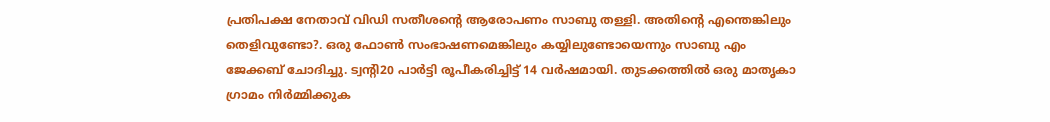പ്രതിപക്ഷ നേതാവ് വിഡി സതീശന്റെ ആരോപണം സാബു തള്ളി. അതിന്റെ എന്തെങ്കിലും തെളിവുണ്ടോ?. ഒരു ഫോണ്‍ സംഭാഷണമെങ്കിലും കയ്യിലുണ്ടോയെന്നും സാബു എം ജേക്കബ് ചോദിച്ചു. ട്വന്റി20 പാര്‍ട്ടി രൂപീകരിച്ചിട്ട് 14 വര്‍ഷമായി. തുടക്കത്തില്‍ ഒരു മാതൃകാ ഗ്രാമം നിര്‍മ്മിക്കുക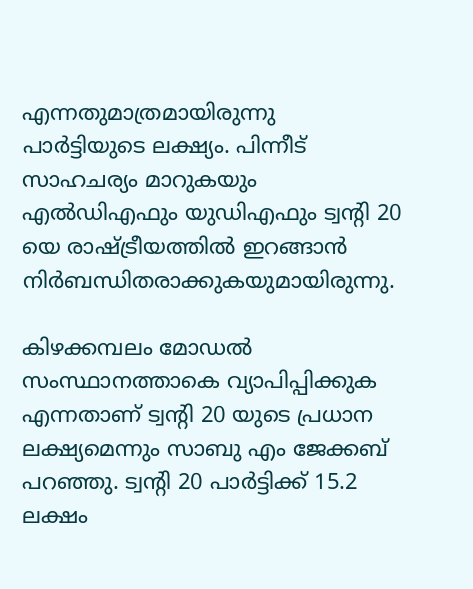എന്നതുമാത്രമായിരുന്നു പാര്‍ട്ടിയുടെ ലക്ഷ്യം. പിന്നീട് സാഹചര്യം മാറുകയും എല്‍ഡിഎഫും യുഡിഎഫും ട്വന്റി 20 യെ രാഷ്ട്രീയത്തില്‍ ഇറങ്ങാന്‍ നിര്‍ബന്ധിതരാക്കുകയുമായിരുന്നു.

കിഴക്കമ്പലം മോഡല്‍ സംസ്ഥാനത്താകെ വ്യാപിപ്പിക്കുക എന്നതാണ് ട്വന്റി 20 യുടെ പ്രധാന ലക്ഷ്യമെന്നും സാബു എം ജേക്കബ് പറഞ്ഞു. ട്വന്റി 20 പാര്‍ട്ടിക്ക് 15.2 ലക്ഷം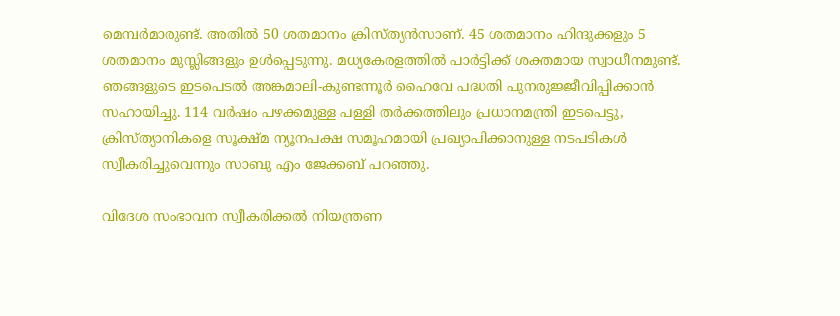മെമ്പര്‍മാരുണ്ട്. അതില്‍ 50 ശതമാനം ക്രിസ്ത്യന്‍സാണ്. 45 ശതമാനം ഹിന്ദുക്കളും 5 ശതമാനം മുസ്ലിങ്ങളും ഉള്‍പ്പെടുന്നു. മധ്യകേരളത്തില്‍ പാര്‍ട്ടിക്ക് ശക്തമായ സ്വാധീനമുണ്ട്. ഞങ്ങളുടെ ഇടപെടല്‍ അങ്കമാലി-കുണ്ടന്നൂര്‍ ഹൈവേ പദ്ധതി പുനരുജ്ജീവിപ്പിക്കാന്‍ സഹായിച്ചു. 114 വര്‍ഷം പഴക്കമുള്ള പള്ളി തര്‍ക്കത്തിലും പ്രധാനമന്ത്രി ഇടപെട്ടു, ക്രിസ്ത്യാനികളെ സൂക്ഷ്മ ന്യൂനപക്ഷ സമൂഹമായി പ്രഖ്യാപിക്കാനുള്ള നടപടികള്‍ സ്വീകരിച്ചുവെന്നും സാബു എം ജേക്കബ് പറഞ്ഞു.

വിദേശ സംഭാവന സ്വീകരിക്കല്‍ നിയന്ത്രണ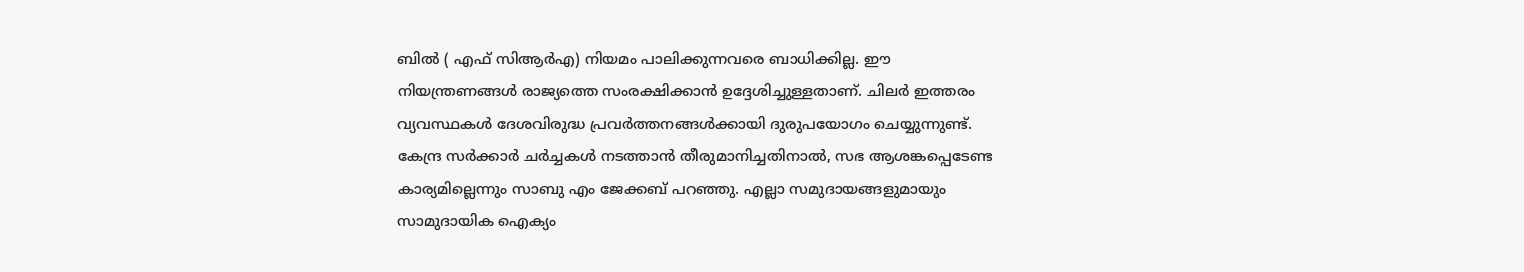ബില്‍ ( എഫ് സിആര്‍എ) നിയമം പാലിക്കുന്നവരെ ബാധിക്കില്ല. ഈ നിയന്ത്രണങ്ങള്‍ രാജ്യത്തെ സംരക്ഷിക്കാന്‍ ഉദ്ദേശിച്ചുള്ളതാണ്. ചിലര്‍ ഇത്തരം വ്യവസ്ഥകള്‍ ദേശവിരുദ്ധ പ്രവര്‍ത്തനങ്ങള്‍ക്കായി ദുരുപയോഗം ചെയ്യുന്നുണ്ട്. കേന്ദ്ര സര്‍ക്കാര്‍ ചര്‍ച്ചകള്‍ നടത്താന്‍ തീരുമാനിച്ചതിനാല്‍, സഭ ആശങ്കപ്പെടേണ്ട കാര്യമില്ലെന്നും സാബു എം ജേക്കബ് പറഞ്ഞു. എല്ലാ സമുദായങ്ങളുമായും സാമുദായിക ഐക്യം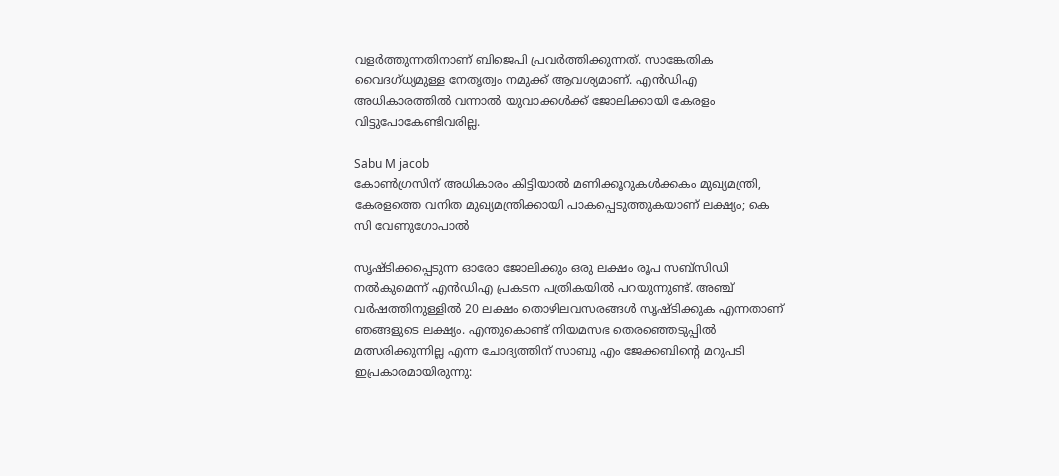വളര്‍ത്തുന്നതിനാണ് ബിജെപി പ്രവര്‍ത്തിക്കുന്നത്. സാങ്കേതിക വൈദഗ്ധ്യമുള്ള നേതൃത്വം നമുക്ക് ആവശ്യമാണ്. എന്‍ഡിഎ അധികാരത്തില്‍ വന്നാല്‍ യുവാക്കള്‍ക്ക് ജോലിക്കായി കേരളം വിട്ടുപോകേണ്ടിവരില്ല.

Sabu M jacob
കോണ്‍ഗ്രസിന് അധികാരം കിട്ടിയാല്‍ മണിക്കൂറുകള്‍ക്കകം മുഖ്യമന്ത്രി, കേരളത്തെ വനിത മുഖ്യമന്ത്രിക്കായി പാകപ്പെടുത്തുകയാണ് ലക്ഷ്യം; കെ സി വേണുഗോപാല്‍

സൃഷ്ടിക്കപ്പെടുന്ന ഓരോ ജോലിക്കും ഒരു ലക്ഷം രൂപ സബ്സിഡി നല്‍കുമെന്ന് എന്‍ഡിഎ പ്രകടന പത്രികയില്‍ പറയുന്നുണ്ട്. അഞ്ച് വര്‍ഷത്തിനുള്ളില്‍ 20 ലക്ഷം തൊഴിലവസരങ്ങള്‍ സൃഷ്ടിക്കുക എന്നതാണ് ഞങ്ങളുടെ ലക്ഷ്യം. എന്തുകൊണ്ട് നിയമസഭ തെരഞ്ഞെടുപ്പില്‍ മത്സരിക്കുന്നില്ല എന്ന ചോദ്യത്തിന് സാബു എം ജേക്കബിന്റെ മറുപടി ഇപ്രകാരമായിരുന്നു: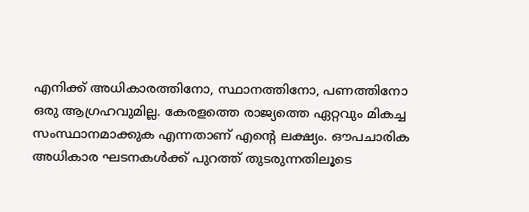എനിക്ക് അധികാരത്തിനോ, സ്ഥാനത്തിനോ, പണത്തിനോ ഒരു ആഗ്രഹവുമില്ല. കേരളത്തെ രാജ്യത്തെ ഏറ്റവും മികച്ച സംസ്ഥാനമാക്കുക എന്നതാണ് എന്റെ ലക്ഷ്യം. ഔപചാരിക അധികാര ഘടനകള്‍ക്ക് പുറത്ത് തുടരുന്നതിലൂടെ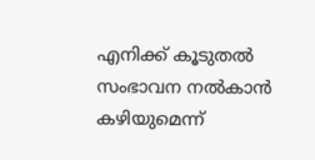എനിക്ക് കൂടുതല്‍ സംഭാവന നല്‍കാന്‍ കഴിയുമെന്ന്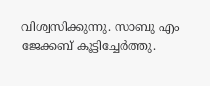വിശ്വസിക്കുന്നു. സാബു എം ജേക്കബ് കൂട്ടിച്ചേര്‍ത്തു.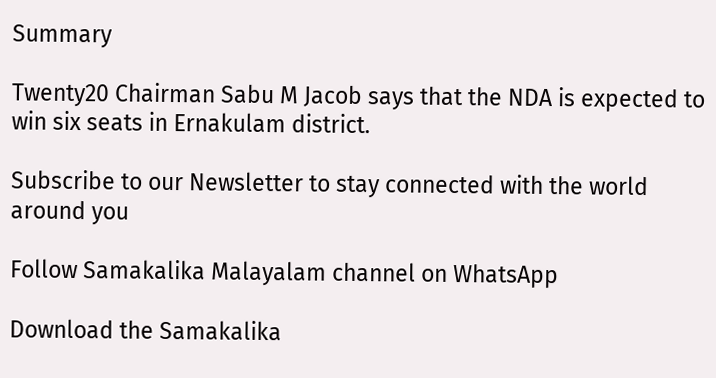Summary

Twenty20 Chairman Sabu M Jacob says that the NDA is expected to win six seats in Ernakulam district.

Subscribe to our Newsletter to stay connected with the world around you

Follow Samakalika Malayalam channel on WhatsApp

Download the Samakalika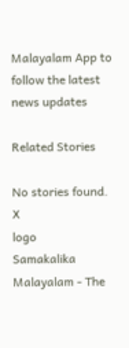Malayalam App to follow the latest news updates

Related Stories

No stories found.
X
logo
Samakalika Malayalam - The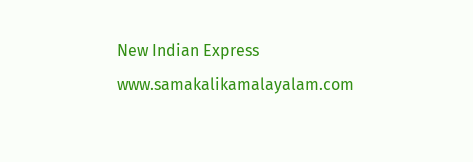New Indian Express
www.samakalikamalayalam.com